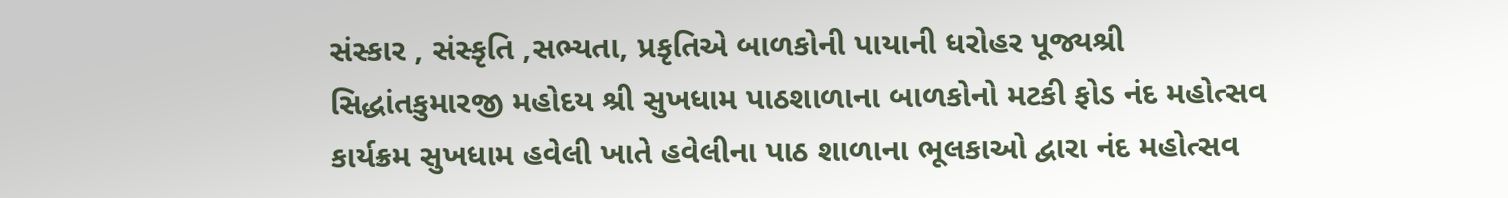સંસ્કાર , સંસ્કૃતિ ,સભ્યતા, પ્રકૃતિએ બાળકોની પાયાની ધરોહર પૂજ્યશ્રી સિદ્ધાંતકુમારજી મહોદય શ્રી સુખધામ પાઠશાળાના બાળકોનો મટકી ફોડ નંદ મહોત્સવ કાર્યક્રમ સુખધામ હવેલી ખાતે હવેલીના પાઠ શાળાના ભૂલકાઓ દ્વારા નંદ મહોત્સવ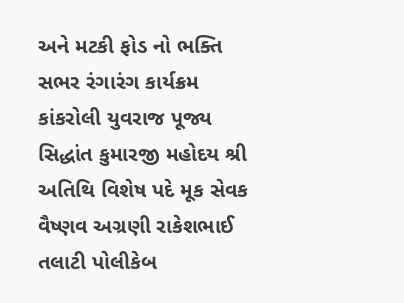અને મટકી ફોડ નો ભક્તિ સભર રંગારંગ કાર્યક્રમ કાંકરોલી યુવરાજ પૂજ્ય સિદ્ધાંત કુમારજી મહોદય શ્રી અતિથિ વિશેષ પદે મૂક સેવક વૈષ્ણવ અગ્રણી રાકેશભાઈ તલાટી પોલીકેબ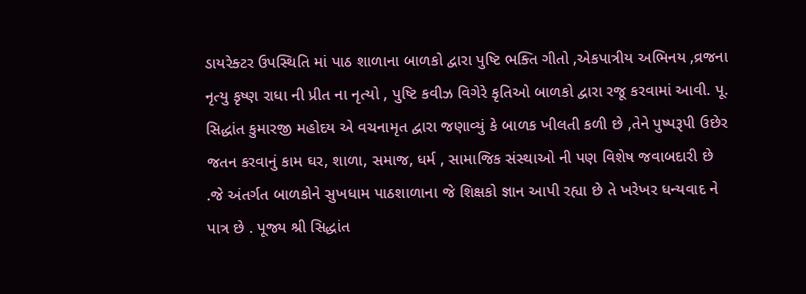ડાયરેક્ટર ઉપસ્થિતિ માં પાઠ શાળાના બાળકો દ્વારા પુષ્ટિ ભક્તિ ગીતો ,એકપાત્રીય અભિનય ,વ્રજના નૃત્યુ કૃષ્ણ રાધા ની પ્રીત ના નૃત્યો , પુષ્ટિ કવીઝ વિગેરે કૃતિઓ બાળકો દ્વારા રજૂ કરવામાં આવી. પૂ. સિદ્ધાંત કુમારજી મહોદય એ વચનામૃત દ્વારા જણાવ્યું કે બાળક ખીલતી કળી છે ,તેને પુષ્પરૂપી ઉછેર જતન કરવાનું કામ ઘર, શાળા, સમાજ, ધર્મ , સામાજિક સંસ્થાઓ ની પણ વિશેષ જવાબદારી છે .જે અંતર્ગત બાળકોને સુખધામ પાઠશાળાના જે શિક્ષકો જ્ઞાન આપી રહ્યા છે તે ખરેખર ધન્યવાદ ને પાત્ર છે . પૂજ્ય શ્રી સિદ્ધાંત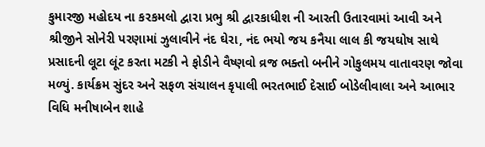કુમારજી મહોદય ના કરકમલો દ્વારા પ્રભુ શ્રી દ્વારકાધીશ ની આરતી ઉતારવામાં આવી અને શ્રીજીને સોનેરી પરણામાં ઝુલાવીને નંદ ઘેરા, નંદ ભયો જય કનૈયા લાલ કી જયઘોષ સાથે પ્રસાદની લૂટા લૂંટ કરતા મટકી ને ફોડીને વૈષ્ણવો વ્રજ ભક્તો બનીને ગોકુલમય વાતાવરણ જોવા મળ્યું. કાર્યક્રમ સુંદર અને સફળ સંચાલન કૃપાલી ભરતભાઈ દેસાઈ બોડેલીવાલા અને આભાર વિધિ મનીષાબેન શાહે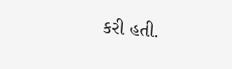કરી હતી.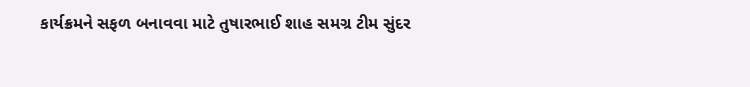કાર્યક્રમને સફળ બનાવવા માટે તુષારભાઈ શાહ સમગ્ર ટીમ સુંદર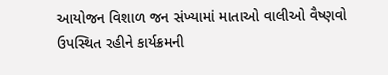આયોજન વિશાળ જન સંખ્યામાં માતાઓ વાલીઓ વૈષ્ણવો ઉપસ્થિત રહીને કાર્યક્રમની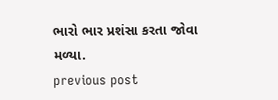ભારો ભાર પ્રશંસા કરતા જોવા મળ્યા.
previous post